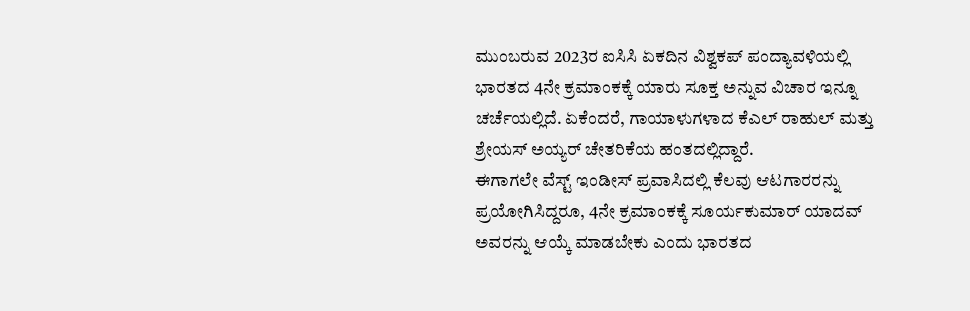ಮುಂಬರುವ 2023ರ ಐಸಿಸಿ ಏಕದಿನ ವಿಶ್ವಕಪ್ ಪಂದ್ಯಾವಳಿಯಲ್ಲಿ ಭಾರತದ 4ನೇ ಕ್ರಮಾಂಕಕ್ಕೆ ಯಾರು ಸೂಕ್ತ ಅನ್ನುವ ವಿಚಾರ ಇನ್ನೂ ಚರ್ಚೆಯಲ್ಲಿದೆ. ಏಕೆಂದರೆ, ಗಾಯಾಳುಗಳಾದ ಕೆಎಲ್ ರಾಹುಲ್ ಮತ್ತು ಶ್ರೇಯಸ್ ಅಯ್ಯರ್ ಚೇತರಿಕೆಯ ಹಂತದಲ್ಲಿದ್ದಾರೆ.
ಈಗಾಗಲೇ ವೆಸ್ಟ್ ಇಂಡೀಸ್ ಪ್ರವಾಸಿದಲ್ಲಿ ಕೆಲವು ಆಟಗಾರರನ್ನು ಪ್ರಯೋಗಿಸಿದ್ದರೂ, 4ನೇ ಕ್ರಮಾಂಕಕ್ಕೆ ಸೂರ್ಯಕುಮಾರ್ ಯಾದವ್ ಅವರನ್ನು ಆಯ್ಕೆ ಮಾಡಬೇಕು ಎಂದು ಭಾರತದ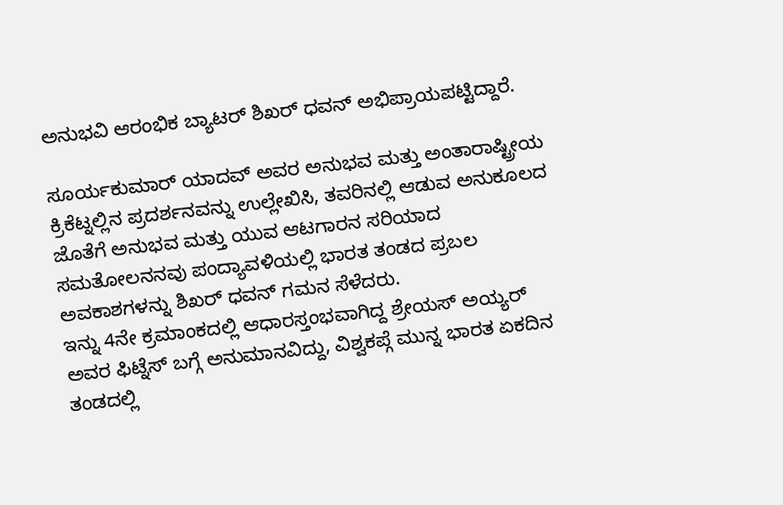ಅನುಭವಿ ಆರಂಭಿಕ ಬ್ಯಾಟರ್ ಶಿಖರ್ ಧವನ್ ಅಭಿಪ್ರಾಯಪಟ್ಟಿದ್ದಾರೆ.

ಸೂರ್ಯಕುಮಾರ್ ಯಾದವ್ ಅವರ ಅನುಭವ ಮತ್ತು ಅಂತಾರಾಷ್ಟ್ರೀಯ ಕ್ರಿಕೆಟ್ನಲ್ಲಿನ ಪ್ರದರ್ಶನವನ್ನು ಉಲ್ಲೇಖಿಸಿ, ತವರಿನಲ್ಲಿ ಆಡುವ ಅನುಕೂಲದ ಜೊತೆಗೆ ಅನುಭವ ಮತ್ತು ಯುವ ಆಟಗಾರನ ಸರಿಯಾದ ಸಮತೋಲನನವು ಪಂದ್ಯಾವಳಿಯಲ್ಲಿ ಭಾರತ ತಂಡದ ಪ್ರಬಲ ಅವಕಾಶಗಳನ್ನು ಶಿಖರ್ ಧವನ್ ಗಮನ ಸೆಳೆದರು.
ಇನ್ನು 4ನೇ ಕ್ರಮಾಂಕದಲ್ಲಿ ಆಧಾರಸ್ತಂಭವಾಗಿದ್ದ ಶ್ರೇಯಸ್ ಅಯ್ಯರ್ ಅವರ ಫಿಟ್ನೆಸ್ ಬಗ್ಗೆ ಅನುಮಾನವಿದ್ದು, ವಿಶ್ವಕಪ್ಗೆ ಮುನ್ನ ಭಾರತ ಏಕದಿನ ತಂಡದಲ್ಲಿ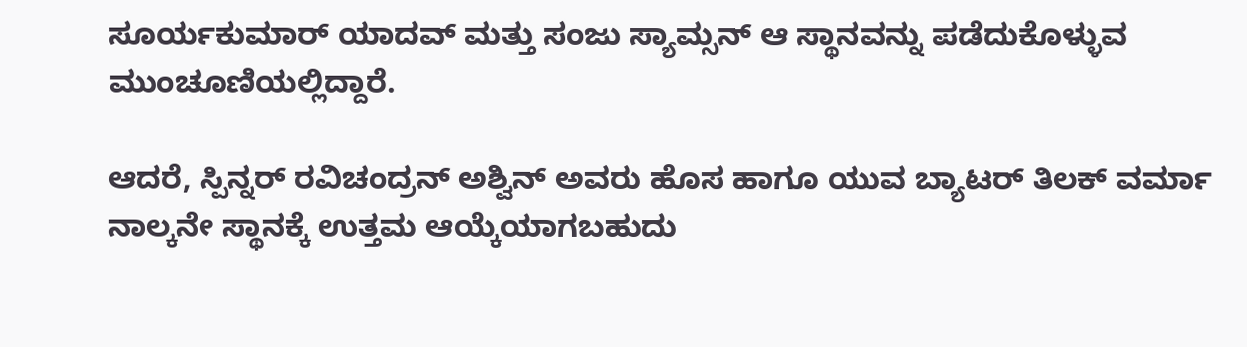ಸೂರ್ಯಕುಮಾರ್ ಯಾದವ್ ಮತ್ತು ಸಂಜು ಸ್ಯಾಮ್ಸನ್ ಆ ಸ್ಥಾನವನ್ನು ಪಡೆದುಕೊಳ್ಳುವ ಮುಂಚೂಣಿಯಲ್ಲಿದ್ದಾರೆ.

ಆದರೆ, ಸ್ಪಿನ್ನರ್ ರವಿಚಂದ್ರನ್ ಅಶ್ವಿನ್ ಅವರು ಹೊಸ ಹಾಗೂ ಯುವ ಬ್ಯಾಟರ್ ತಿಲಕ್ ವರ್ಮಾ ನಾಲ್ಕನೇ ಸ್ಥಾನಕ್ಕೆ ಉತ್ತಮ ಆಯ್ಕೆಯಾಗಬಹುದು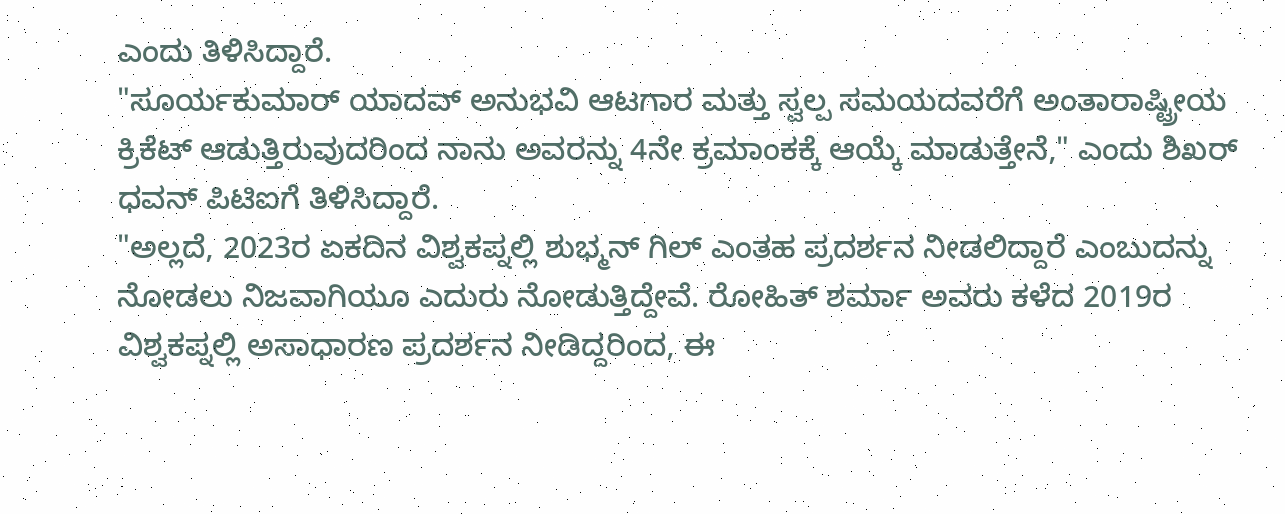ಎಂದು ತಿಳಿಸಿದ್ದಾರೆ.
"ಸೂರ್ಯಕುಮಾರ್ ಯಾದವ್ ಅನುಭವಿ ಆಟಗಾರ ಮತ್ತು ಸ್ವಲ್ಪ ಸಮಯದವರೆಗೆ ಅಂತಾರಾಷ್ಟ್ರೀಯ ಕ್ರಿಕೆಟ್ ಆಡುತ್ತಿರುವುದರಿಂದ ನಾನು ಅವರನ್ನು 4ನೇ ಕ್ರಮಾಂಕಕ್ಕೆ ಆಯ್ಕೆ ಮಾಡುತ್ತೇನೆ," ಎಂದು ಶಿಖರ್ ಧವನ್ ಪಿಟಿಐಗೆ ತಿಳಿಸಿದ್ದಾರೆ.
"ಅಲ್ಲದೆ, 2023ರ ಏಕದಿನ ವಿಶ್ವಕಪ್ನಲ್ಲಿ ಶುಭ್ಮನ್ ಗಿಲ್ ಎಂತಹ ಪ್ರದರ್ಶನ ನೀಡಲಿದ್ದಾರೆ ಎಂಬುದನ್ನು ನೋಡಲು ನಿಜವಾಗಿಯೂ ಎದುರು ನೋಡುತ್ತಿದ್ದೇವೆ. ರೋಹಿತ್ ಶರ್ಮಾ ಅವರು ಕಳೆದ 2019ರ ವಿಶ್ವಕಪ್ನಲ್ಲಿ ಅಸಾಧಾರಣ ಪ್ರದರ್ಶನ ನೀಡಿದ್ದರಿಂದ, ಈ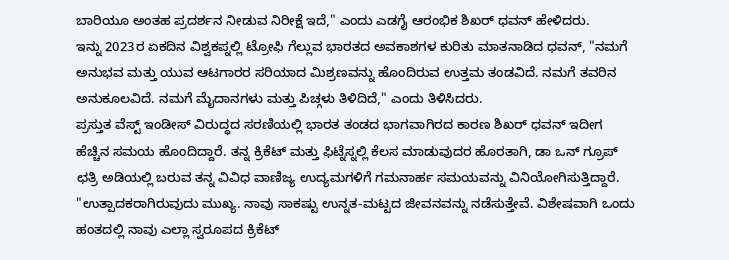ಬಾರಿಯೂ ಅಂತಹ ಪ್ರದರ್ಶನ ನೀಡುವ ನಿರೀಕ್ಷೆ ಇದೆ," ಎಂದು ಎಡಗೈ ಆರಂಭಿಕ ಶಿಖರ್ ಧವನ್ ಹೇಳಿದರು.
ಇನ್ನು 2023ರ ಏಕದಿನ ವಿಶ್ವಕಪ್ನಲ್ಲಿ ಟ್ರೋಫಿ ಗೆಲ್ಲುವ ಭಾರತದ ಅವಕಾಶಗಳ ಕುರಿತು ಮಾತನಾಡಿದ ಧವನ್, "ನಮಗೆ ಅನುಭವ ಮತ್ತು ಯುವ ಆಟಗಾರರ ಸರಿಯಾದ ಮಿಶ್ರಣವನ್ನು ಹೊಂದಿರುವ ಉತ್ತಮ ತಂಡವಿದೆ. ನಮಗೆ ತವರಿನ ಅನುಕೂಲವಿದೆ. ನಮಗೆ ಮೈದಾನಗಳು ಮತ್ತು ಪಿಚ್ಗಳು ತಿಳಿದಿದೆ," ಎಂದು ತಿಳಿಸಿದರು.
ಪ್ರಸ್ತುತ ವೆಸ್ಟ್ ಇಂಡೀಸ್ ವಿರುದ್ಧದ ಸರಣಿಯಲ್ಲಿ ಭಾರತ ತಂಡದ ಭಾಗವಾಗಿರದ ಕಾರಣ ಶಿಖರ್ ಧವನ್ ಇದೀಗ ಹೆಚ್ಚಿನ ಸಮಯ ಹೊಂದಿದ್ದಾರೆ. ತನ್ನ ಕ್ರಿಕೆಟ್ ಮತ್ತು ಫಿಟ್ನೆಸ್ನಲ್ಲಿ ಕೆಲಸ ಮಾಡುವುದರ ಹೊರತಾಗಿ, ಡಾ ಒನ್ ಗ್ರೂಪ್ ಛತ್ರಿ ಅಡಿಯಲ್ಲಿ ಬರುವ ತನ್ನ ವಿವಿಧ ವಾಣಿಜ್ಯ ಉದ್ಯಮಗಳಿಗೆ ಗಮನಾರ್ಹ ಸಮಯವನ್ನು ವಿನಿಯೋಗಿಸುತ್ತಿದ್ದಾರೆ.
"ಉತ್ಪಾದಕರಾಗಿರುವುದು ಮುಖ್ಯ. ನಾವು ಸಾಕಷ್ಟು ಉನ್ನತ-ಮಟ್ಟದ ಜೀವನವನ್ನು ನಡೆಸುತ್ತೇವೆ. ವಿಶೇಷವಾಗಿ ಒಂದು ಹಂತದಲ್ಲಿ ನಾವು ಎಲ್ಲಾ ಸ್ವರೂಪದ ಕ್ರಿಕೆಟ್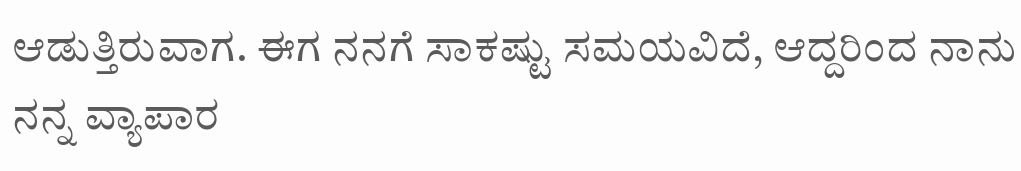ಆಡುತ್ತಿರುವಾಗ. ಈಗ ನನಗೆ ಸಾಕಷ್ಟು ಸಮಯವಿದೆ, ಆದ್ದರಿಂದ ನಾನು ನನ್ನ ವ್ಯಾಪಾರ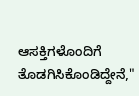ಆಸಕ್ತಿಗಳೊಂದಿಗೆ ತೊಡಗಿಸಿಕೊಂಡಿದ್ದೇನೆ,"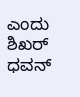ಎಂದು ಶಿಖರ್ ಧವನ್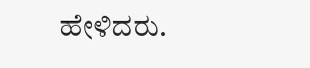ಹೇಳಿದರು.